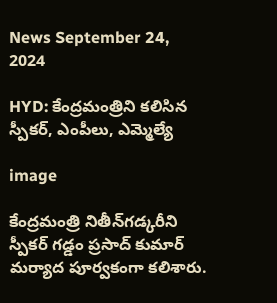News September 24, 2024

HYD: కేంద్రమంత్రిని కలిసిన స్పీకర్, ఎంపీలు, ఎమ్మెల్యే

image

కేంద్రమంత్రి నితీన్‌గడ్కరీని స్పీకర్ గడ్డం ప్రసాద్‌ కుమార్ మర్యాద పూర్వకంగా కలిశారు.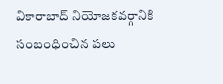వికారాబాద్ నియోజకవర్గానికి సంబంధించిన పలు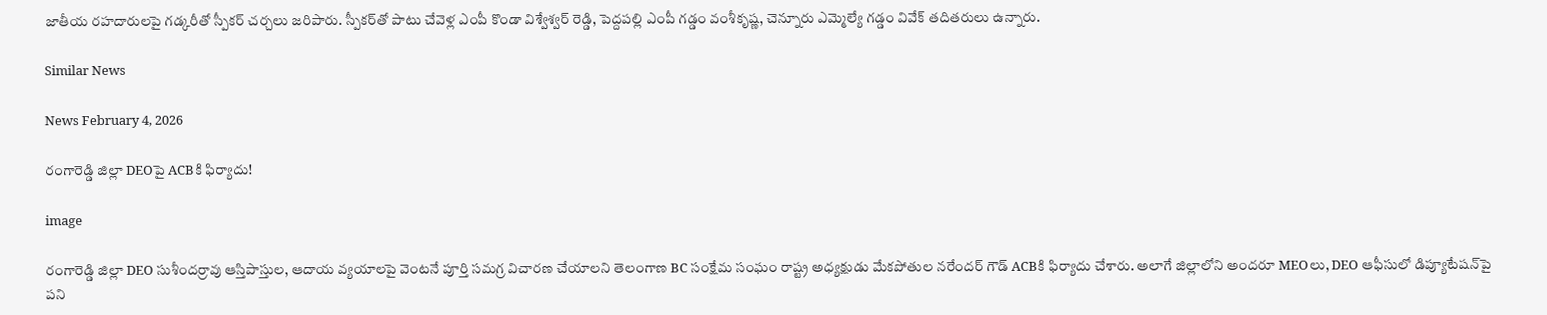జాతీయ రహదారులపై గడ్కరీతో స్పీకర్ చర్చలు జరిపారు. స్పీకర్‌తో పాటు చేవెళ్ల ఎంపీ కొండా విశ్వేశ్వర్ రెడ్డి, పెద్దపల్లి ఎంపీ గడ్డం వంశీకృష్ణ, చెన్నూరు ఎమ్మెల్యే గడ్డం వివేక్ తదితరులు ఉన్నారు.

Similar News

News February 4, 2026

రంగారెడ్డి జిల్లా DEOపై ACBకి ఫిర్యాదు!

image

రంగారెడ్డి జిల్లా DEO సుశీందర్రావు ఆస్తిపాస్తుల, ఆదాయ వ్యయాలపై వెంటనే పూర్తి సమగ్ర విచారణ చేయాలని తెలంగాణ BC సంక్షేమ సంఘం రాష్ట్ర అధ్యక్షుడు మేకపోతుల నరేందర్ గౌడ్ ACBకి ఫిర్యాదు చేశారు. అలాగే జిల్లాలోని అందరూ MEOలు, DEO ఆఫీసులో డిప్యూటేషన్‌పై పని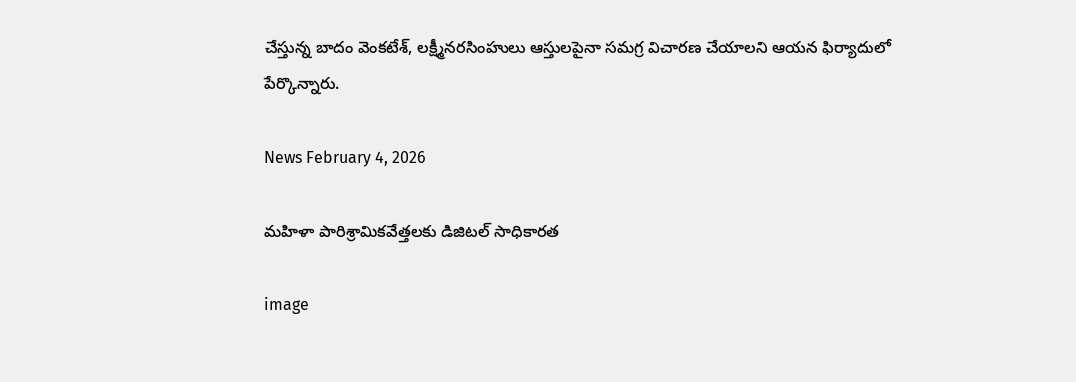చేస్తున్న బాదం వెంకటేశ్, లక్ష్మీనరసింహులు ఆస్తులపైనా సమగ్ర విచారణ చేయాలని ఆయన ఫిర్యాదులో పేర్కొన్నారు.

News February 4, 2026

మహిళా పారిశ్రామికవేత్తలకు డిజిటల్ సాధికారత

image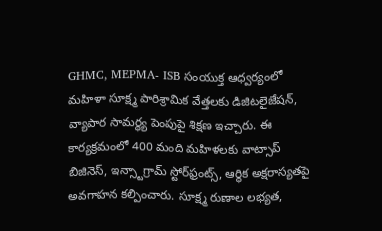GHMC, MEPMA- ISB సంయుక్త ఆధ్వర్యంలో మహిళా సూక్ష్మ పారిశ్రామిక వేత్తలకు డిజిటలైజేషన్, వ్యాపార సామర్థ్య పెంపుపై శిక్షణ ఇచ్చారు. ఈ కార్యక్రమంలో 400 మంది మహిళలకు వాట్సాప్ బిజినెస్, ఇన్స్టాగ్రామ్ స్టోర్‌ఫ్రంట్స్, ఆర్థిక అక్షరాస్యతపై అవగాహన కల్పించారు. సూక్ష్మ రుణాల లభ్యత,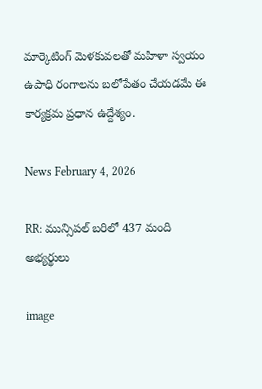మార్కెటింగ్ మెళకువలతో మహిళా స్వయం ఉపాధి రంగాలను బలోపేతం చేయడమే ఈ కార్యక్రమ ప్రధాన ఉద్దేశ్యం.

News February 4, 2026

RR: మున్సిపల్ బరిలో 437 మంది అభ్యర్థులు

image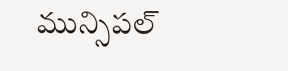మున్సిపల్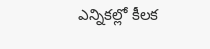ఎన్నికల్లో కీలక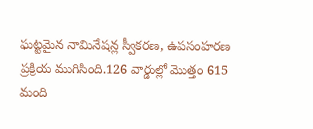ఘట్టమైన నామినేషన్ల స్వీకరణ, ఉపసంహరణ ప్రక్రియ ముగిసింది.126 వార్డుల్లో మొత్తం 615 మంది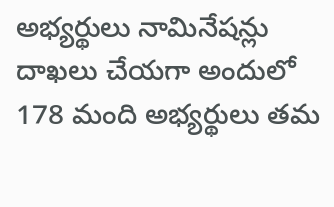అభ్యర్థులు నామినేషన్లు దాఖలు చేయగా అందులో 178 మంది అభ్యర్థులు తమ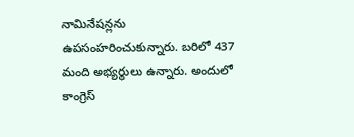నామినేషన్లను ఉపసంహరించుకున్నారు. బరిలో 437 మంది అభ్యర్థులు ఉన్నారు. అందులో కాంగ్రెస్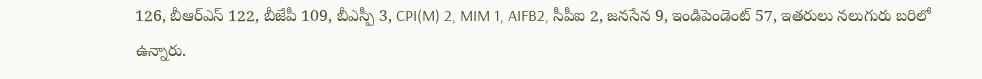126, బీఆర్ఎస్ 122, బీజేపీ 109, బీఎస్పీ 3, CPI(M) 2, MIM 1, AIFB2, సీపీఐ 2, జనసేన 9, ఇండిపెండెంట్ 57, ఇతరులు నలుగురు బరిలో ఉన్నారు.